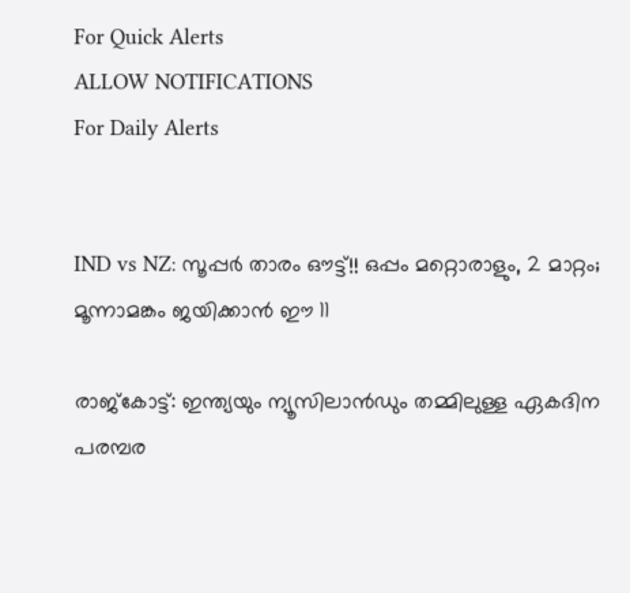For Quick Alerts
ALLOW NOTIFICATIONS
For Daily Alerts


IND vs NZ: സൂപ്പര്‍ താരം ഔട്ട്!! ഒപ്പം മറ്റൊരാളും, 2 മാറ്റം; മൂന്നാമങ്കം ജയിക്കാന്‍ ഈ 11

രാജ്‌കോട്ട്: ഇന്ത്യയും ന്യൂസിലാന്‍ഡും തമ്മിലുള്ള ഏകദിന പരമ്പര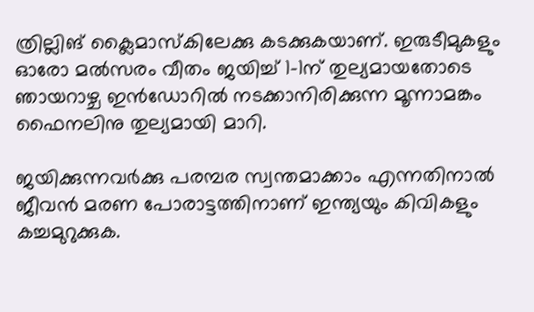ത്രില്ലിങ് ക്ലൈമാസ്‌കിലേക്കു കടക്കുകയാണ്. ഇരുടീമുകളും ഓരോ മല്‍സരം വീതം ജയിച്ച് 1-1ന് തുല്യമായതോടെ ഞായറാഴ്ച ഇന്‍ഡോറില്‍ നടക്കാനിരിക്കുന്ന മൂന്നാമങ്കം ഫൈനലിനു തുല്യമായി മാറി.

ജയിക്കുന്നവര്‍ക്കു പരമ്പര സ്വന്തമാക്കാം എന്നതിനാല്‍ ജീവന്‍ മരണ പോരാട്ടത്തിനാണ് ഇന്ത്യയും കിവികളും കച്ചമുറുക്കുക.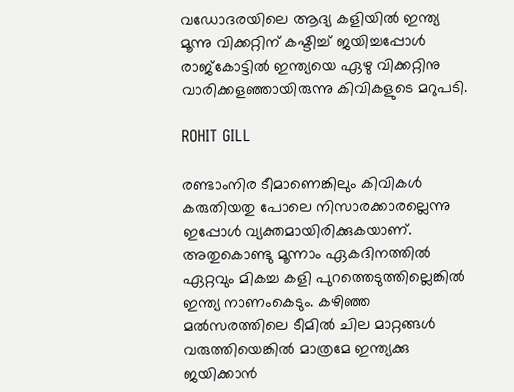വഡോദരയിലെ ആദ്യ കളിയില്‍ ഇന്ത്യ മൂന്നു വിക്കറ്റിന് കഷ്ടിച്ച് ജയിച്ചപ്പോള്‍ രാജ്‌കോട്ടില്‍ ഇന്ത്യയെ ഏഴു വിക്കറ്റിനു വാരിക്കളഞ്ഞായിരുന്നു കിവികളുടെ മറുപടി.

ROHIT GILL

രണ്ടാംനിര ടീമാണെങ്കിലും കിവികള്‍ കരുതിയതു പോലെ നിസാരക്കാരല്ലെന്നു ഇപ്പോള്‍ വ്യക്തമായിരിക്കുകയാണ്. അതുകൊണ്ടു മൂന്നാം ഏകദിനത്തില്‍ ഏറ്റവും മികച്ച കളി പുറത്തെടുത്തില്ലെങ്കില്‍ ഇന്ത്യ നാണംകെടും. കഴിഞ്ഞ മല്‍സരത്തിലെ ടീമില്‍ ചില മാറ്റങ്ങള്‍ വരുത്തിയെങ്കില്‍ മാത്രമേ ഇന്ത്യക്കു ജയിക്കാന്‍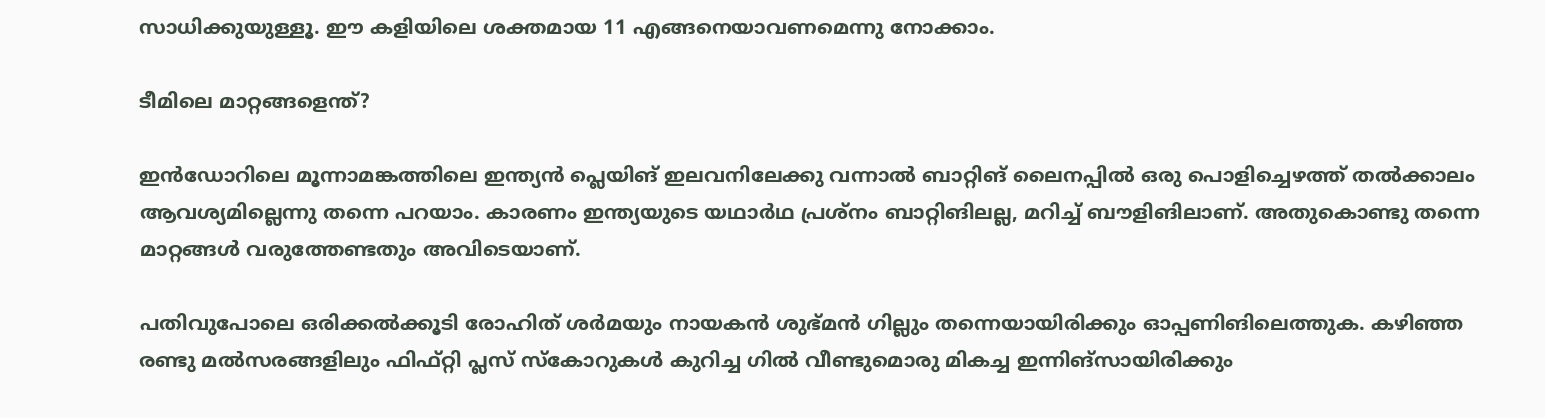സാധിക്കുയുള്ളൂ. ഈ കളിയിലെ ശക്തമായ 11 എങ്ങനെയാവണമെന്നു നോക്കാം.

ടീമിലെ മാറ്റങ്ങളെന്ത്?

ഇന്‍ഡോറിലെ മൂന്നാമങ്കത്തിലെ ഇന്ത്യന്‍ പ്ലെയിങ് ഇലവനിലേക്കു വന്നാല്‍ ബാറ്റിങ് ലൈനപ്പില്‍ ഒരു പൊളിച്ചെഴത്ത് തല്‍ക്കാലം ആവശ്യമില്ലെന്നു തന്നെ പറയാം. കാരണം ഇന്ത്യയുടെ യഥാര്‍ഥ പ്രശ്‌നം ബാറ്റിങിലല്ല, മറിച്ച് ബൗളിങിലാണ്. അതുകൊണ്ടു തന്നെ മാറ്റങ്ങള്‍ വരുത്തേണ്ടതും അവിടെയാണ്.

പതിവുപോലെ ഒരിക്കല്‍ക്കൂടി രോഹിത് ശര്‍മയും നായകന്‍ ശുഭ്മന്‍ ഗില്ലും തന്നെയായിരിക്കും ഓപ്പണിങിലെത്തുക. കഴിഞ്ഞ രണ്ടു മല്‍സരങ്ങളിലും ഫിഫ്റ്റി പ്ലസ് സ്‌കോറുകള്‍ കുറിച്ച ഗില്‍ വീണ്ടുമൊരു മികച്ച ഇന്നിങ്‌സായിരിക്കും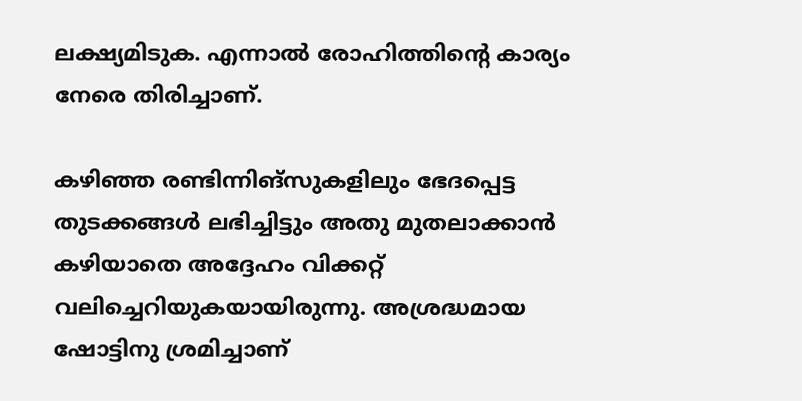ലക്ഷ്യമിടുക. എന്നാല്‍ രോഹിത്തിന്റെ കാര്യം നേരെ തിരിച്ചാണ്.

കഴിഞ്ഞ രണ്ടിന്നിങ്‌സുകളിലും ഭേദപ്പെട്ട തുടക്കങ്ങള്‍ ലഭിച്ചിട്ടും അതു മുതലാക്കാന്‍ കഴിയാതെ അദ്ദേഹം വിക്കറ്റ് വലിച്ചെറിയുകയായിരുന്നു. അശ്രദ്ധമായ ഷോട്ടിനു ശ്രമിച്ചാണ്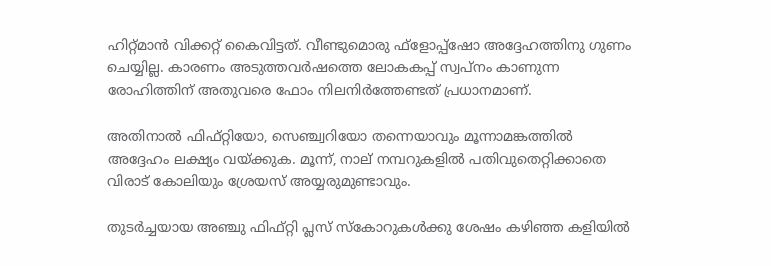ഹിറ്റ്മാന്‍ വിക്കറ്റ് കൈവിട്ടത്. വീണ്ടുമൊരു ഫ്‌ളോപ്പ്‌ഷോ അദ്ദേഹത്തിനു ഗുണം ചെയ്യില്ല. കാരണം അടുത്തവര്‍ഷത്തെ ലോകകപ്പ് സ്വപ്‌നം കാണുന്ന രോഹിത്തിന് അതുവരെ ഫോം നിലനിര്‍ത്തേണ്ടത് പ്രധാനമാണ്.

അതിനാല്‍ ഫിഫ്റ്റിയോ, സെഞ്ച്വറിയോ തന്നെയാവും മൂന്നാമങ്കത്തില്‍ അദ്ദേഹം ലക്ഷ്യം വയ്ക്കുക. മൂന്ന്, നാല് നമ്പറുകളില്‍ പതിവുതെറ്റിക്കാതെ വിരാട് കോലിയും ശ്രേയസ് അയ്യരുമുണ്ടാവും.

തുടര്‍ച്ചയായ അഞ്ചു ഫിഫ്റ്റി പ്ലസ് സ്‌കോറുകള്‍ക്കു ശേഷം കഴിഞ്ഞ കളിയില്‍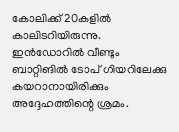കോലിക്ക് 20കളില്‍ കാലിടറിയിരുന്നു. ഇന്‍ഡോറില്‍ വീണ്ടും ബാറ്റിങില്‍ ടോപ് ഗിയറിലേക്കു കയറാനായിരിക്കും അദ്ദേഹത്തിന്റെ ശ്രമം.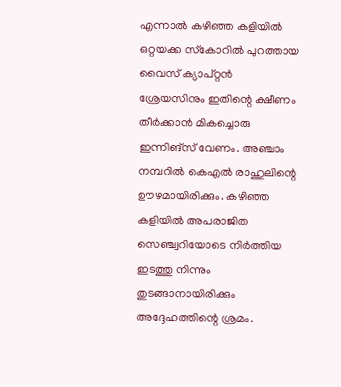എന്നാല്‍ കഴിഞ്ഞ കളിയില്‍ ഒറ്റയക്ക സ്‌കോറില്‍ പുറത്തായ വൈസ് ക്യാപ്റ്റന്‍ ശ്രേയസിനും ഇതിന്റെ ക്ഷീണം തീര്‍ക്കാന്‍ മികച്ചൊരു ഇന്നിങ്‌സ് വേണം. അഞ്ചാം നമ്പറില്‍ കെഎല്‍ രാഹുലിന്റെ ഊഴമായിരിക്കും. കഴിഞ്ഞ കളിയില്‍ അപരാജിത സെഞ്ച്വറിയോടെ നിര്‍ത്തിയ ഇടത്തു നിന്നും തുടങ്ങാനായിരിക്കും അദ്ദേഹത്തിന്റെ ശ്രമം.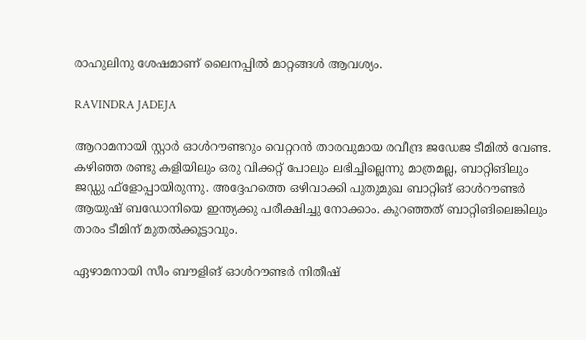രാഹുലിനു ശേഷമാണ് ലൈനപ്പില്‍ മാറ്റങ്ങള്‍ ആവശ്യം.

RAVINDRA JADEJA

ആറാമനായി സ്റ്റാര്‍ ഓള്‍റൗണ്ടറും വെറ്ററന്‍ താരവുമായ രവീന്ദ്ര ജഡേജ ടീമില്‍ വേണ്ട. കഴിഞ്ഞ രണ്ടു കളിയിലും ഒരു വിക്കറ്റ് പോലും ലഭിച്ചില്ലെന്നു മാത്രമല്ല, ബാറ്റിങിലും ജഡ്ഡു ഫ്‌ളോപ്പായിരുന്നു. അദ്ദേഹത്തെ ഒഴിവാക്കി പുതുമുഖ ബാറ്റിങ് ഓള്‍റൗണ്ടര്‍ ആയുഷ് ബഡോനിയെ ഇന്ത്യക്കു പരീക്ഷിച്ചു നോക്കാം. കുറഞ്ഞത് ബാറ്റിങിലെങ്കിലും താരം ടീമിന് മുതല്‍ക്കൂട്ടാവും.

ഏഴാമനായി സീം ബൗളിങ് ഓള്‍റൗണ്ടര്‍ നിതീഷ്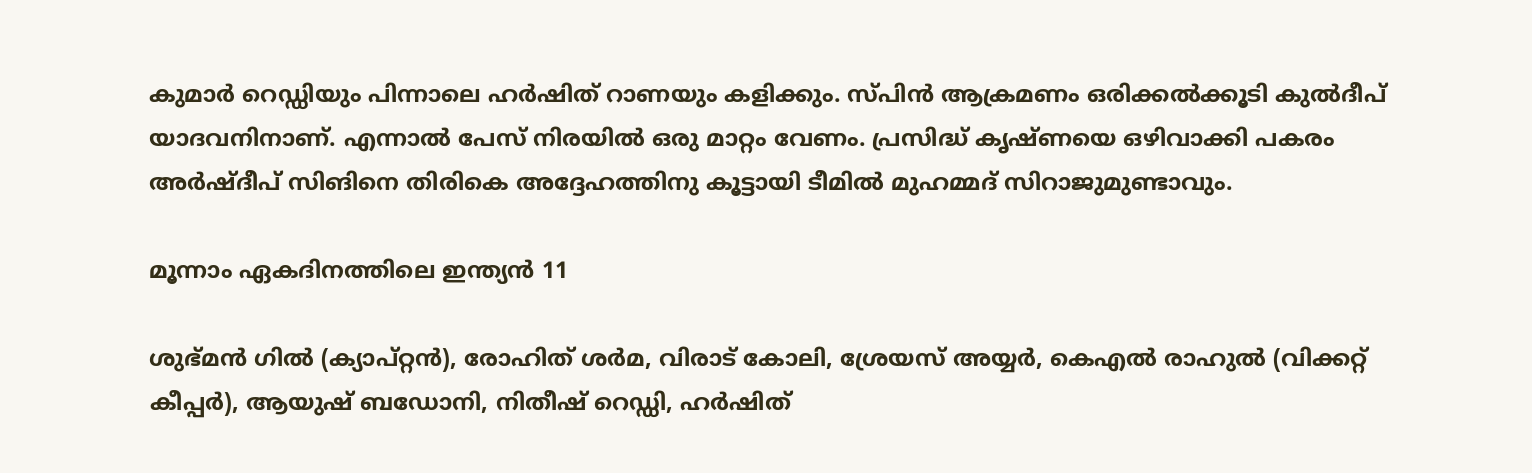കുമാര്‍ റെഡ്ഡിയും പിന്നാലെ ഹര്‍ഷിത് റാണയും കളിക്കും. സ്പിന്‍ ആക്രമണം ഒരിക്കല്‍ക്കൂടി കുല്‍ദീപ് യാദവനിനാണ്. എന്നാല്‍ പേസ് നിരയില്‍ ഒരു മാറ്റം വേണം. പ്രസിദ്ധ് കൃഷ്ണയെ ഒഴിവാക്കി പകരം അര്‍ഷ്ദീപ് സിങിനെ തിരികെ അദ്ദേഹത്തിനു കൂട്ടായി ടീമില്‍ മുഹമ്മദ് സിറാജുമുണ്ടാവും.

മൂന്നാം ഏകദിനത്തിലെ ഇന്ത്യന്‍ 11

ശുഭ്മന്‍ ഗില്‍ (ക്യാപ്റ്റന്‍), രോഹിത് ശര്‍മ, വിരാട് കോലി, ശ്രേയസ് അയ്യര്‍, കെഎല്‍ രാഹുല്‍ (വിക്കറ്റ് കീപ്പര്‍), ആയുഷ് ബഡോനി, നിതീഷ് റെഡ്ഡി, ഹര്‍ഷിത്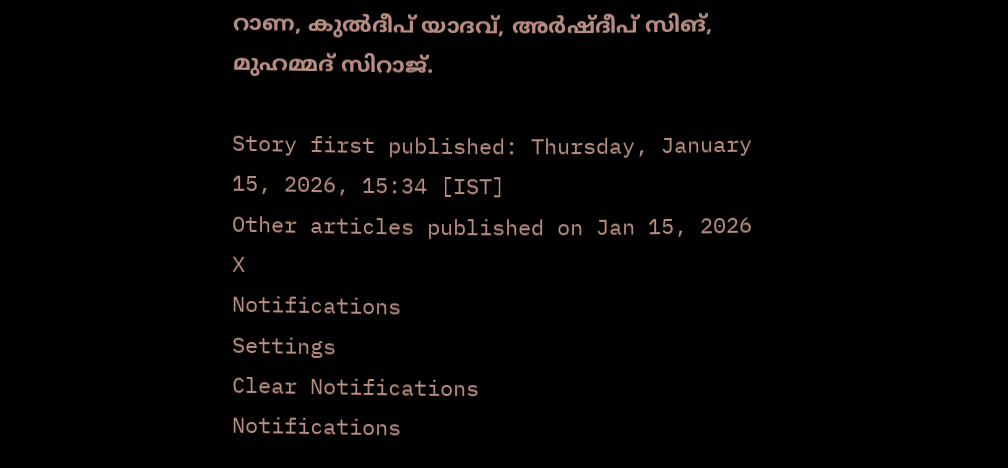റാണ, കുല്‍ദീപ് യാദവ്, അര്‍ഷ്ദീപ് സിങ്, മുഹമ്മദ് സിറാജ്.

Story first published: Thursday, January 15, 2026, 15:34 [IST]
Other articles published on Jan 15, 2026
X
Notifications
Settings
Clear Notifications
Notifications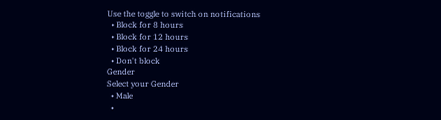Use the toggle to switch on notifications
  • Block for 8 hours
  • Block for 12 hours
  • Block for 24 hours
  • Don't block
Gender
Select your Gender
  • Male
  •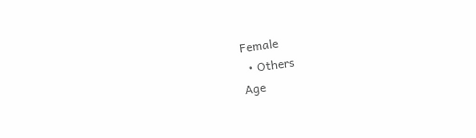Female
  • Others
Age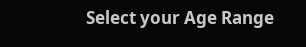Select your Age Range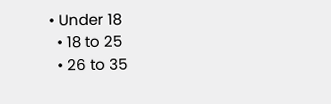• Under 18
  • 18 to 25
  • 26 to 35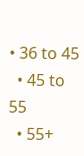• 36 to 45
  • 45 to 55
  • 55+